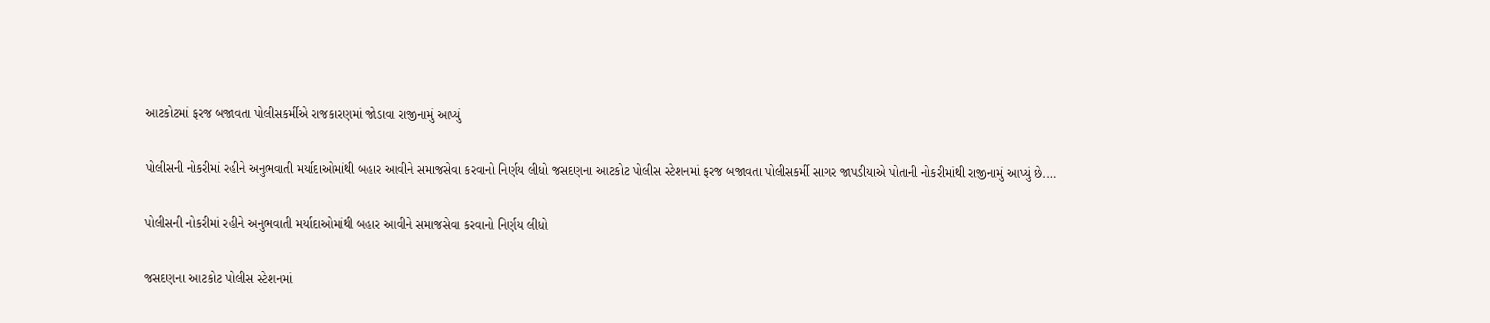આટકોટમાં ફરજ બજાવતા પોલીસકર્મીએ રાજકારણમાં જોડાવા રાજીનામું આપ્યું

પોલીસની નોકરીમાં રહીને અનુભવાતી મર્યાદાઓમાંથી બહાર આવીને સમાજસેવા કરવાનો નિર્ણય લીધો જસદણના આટકોટ પોલીસ સ્ટેશનમાં ફરજ બજાવતા પોલીસકર્મી સાગર જાપડીયાએ પોતાની નોકરીમાંથી રાજીનામું આપ્યું છે.…

પોલીસની નોકરીમાં રહીને અનુભવાતી મર્યાદાઓમાંથી બહાર આવીને સમાજસેવા કરવાનો નિર્ણય લીધો

જસદણના આટકોટ પોલીસ સ્ટેશનમાં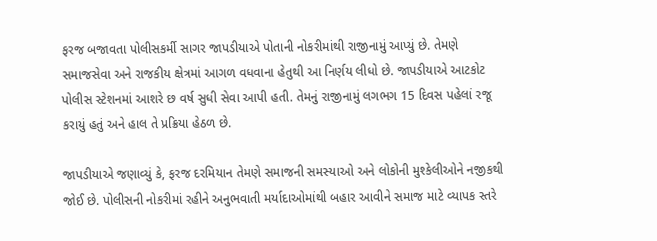ફરજ બજાવતા પોલીસકર્મી સાગર જાપડીયાએ પોતાની નોકરીમાંથી રાજીનામું આપ્યું છે. તેમણે સમાજસેવા અને રાજકીય ક્ષેત્રમાં આગળ વધવાના હેતુથી આ નિર્ણય લીધો છે. જાપડીયાએ આટકોટ પોલીસ સ્ટેશનમાં આશરે છ વર્ષ સુધી સેવા આપી હતી. તેમનું રાજીનામું લગભગ 15 દિવસ પહેલાં રજૂ કરાયું હતું અને હાલ તે પ્રક્રિયા હેઠળ છે.

જાપડીયાએ જણાવ્યું કે, ફરજ દરમિયાન તેમણે સમાજની સમસ્યાઓ અને લોકોની મુશ્કેલીઓને નજીકથી જોઈ છે. પોલીસની નોકરીમાં રહીને અનુભવાતી મર્યાદાઓમાંથી બહાર આવીને સમાજ માટે વ્યાપક સ્તરે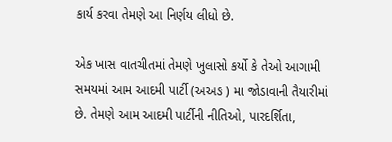કાર્ય કરવા તેમણે આ નિર્ણય લીધો છે.

એક ખાસ વાતચીતમાં તેમણે ખુલાસો કર્યો કે તેઓ આગામી સમયમાં આમ આદમી પાર્ટી (અઅઙ ) મા જોડાવાની તૈયારીમાં છે. તેમણે આમ આદમી પાર્ટીની નીતિઓ, પારદર્શિતા,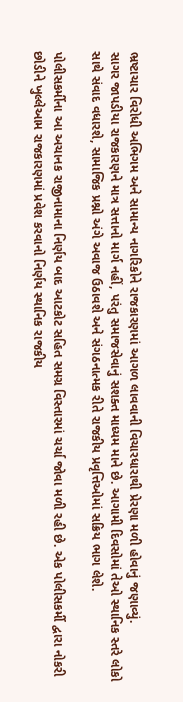ભ્રષ્ટાચાર વિરોધી અભિગમ અને સામાન્ય નાગરિકોને રાજકારણમાં આગળ લાવવાની વિચારધારાથી પ્રેરણા મળી હોવાનું જણાવ્યું.
સાગર જાપડીયા રાજકારણને માત્ર સત્તાનો માર્ગ નહીં, પરંતુ સમાજસેવાનું સશક્ત માધ્યમ માને છે. આગામી દિવસોમાં તેઓ સ્થાનિક સ્તરે લોકો સાથે સંવાદ વધારશે, સામાજિક પ્રશ્નો અંગે અવાજ ઉઠાવશે અને સંગઠનાત્મક રીતે રાજકીય પ્રવૃત્તિઓમાં સક્રિય ભાગ લેશે.

પોલીસકર્મીના આ અચાનક રાજીનામાના નિર્ણય બાદ આટકોટ સહિત સમગ્ર વિસ્તારમાં ચર્ચા જોવા મળી રહી છે. એક પોલીસકર્મી દ્વારા નોકરી છોડીને ખુલ્લેઆમ રાજકારણમાં પ્રવેશ કરવાનો નિર્ણય સ્થાનિક રાજકીય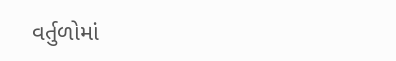વર્તુળોમાં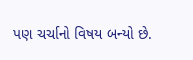પણ ચર્ચાનો વિષય બન્યો છે.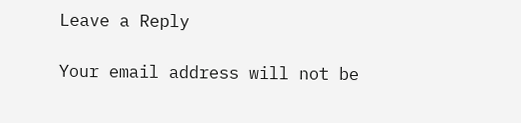Leave a Reply

Your email address will not be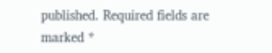published. Required fields are marked *